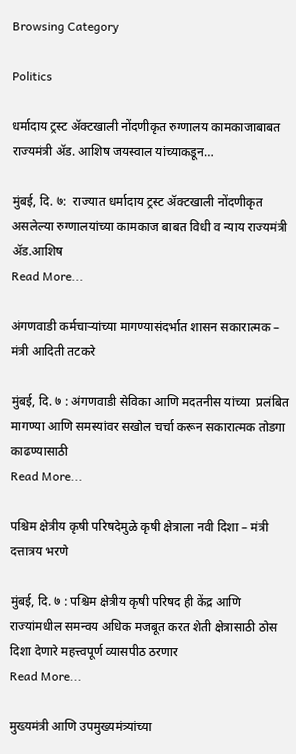Browsing Category

Politics

धर्मादाय ट्रस्ट ॲक्टखाली नोंदणीकृत रुग्णालय कामकाजाबाबत राज्यमंत्री ॲड. आशिष जयस्वाल यांच्याकडून…

मुंबई, दि. ७:  राज्यात धर्मादाय ट्रस्ट ॲक्टखाली नोंदणीकृत असलेल्या रुग्णालयांच्या कामकाज बाबत विधी व न्याय राज्यमंत्री ॲड.आशिष
Read More...

अंगणवाडी कर्मचाऱ्यांच्या मागण्यासंदर्भात शासन सकारात्मक – मंत्री आदिती तटकरे

मुंबई, दि. ७ : अंगणवाडी सेविका आणि मदतनीस यांच्या  प्रलंबित मागण्या आणि समस्यांवर सखोल चर्चा करून सकारात्मक तोडगा काढण्यासाठी
Read More...

पश्चिम क्षेत्रीय कृषी परिषदेमुळे कृषी क्षेत्राला नवी दिशा – मंत्री दत्तात्रय भरणे

मुंबई, दि. ७ : पश्चिम क्षेत्रीय कृषी परिषद ही केंद्र आणि राज्यांमधील समन्वय अधिक मजबूत करत शेती क्षेत्रासाठी ठोस दिशा देणारे महत्त्वपूर्ण व्यासपीठ ठरणार
Read More...

मुख्यमंत्री आणि उपमुख्यमंत्र्यांच्या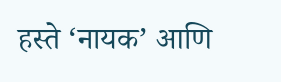हस्ते ‘नायक’ आणि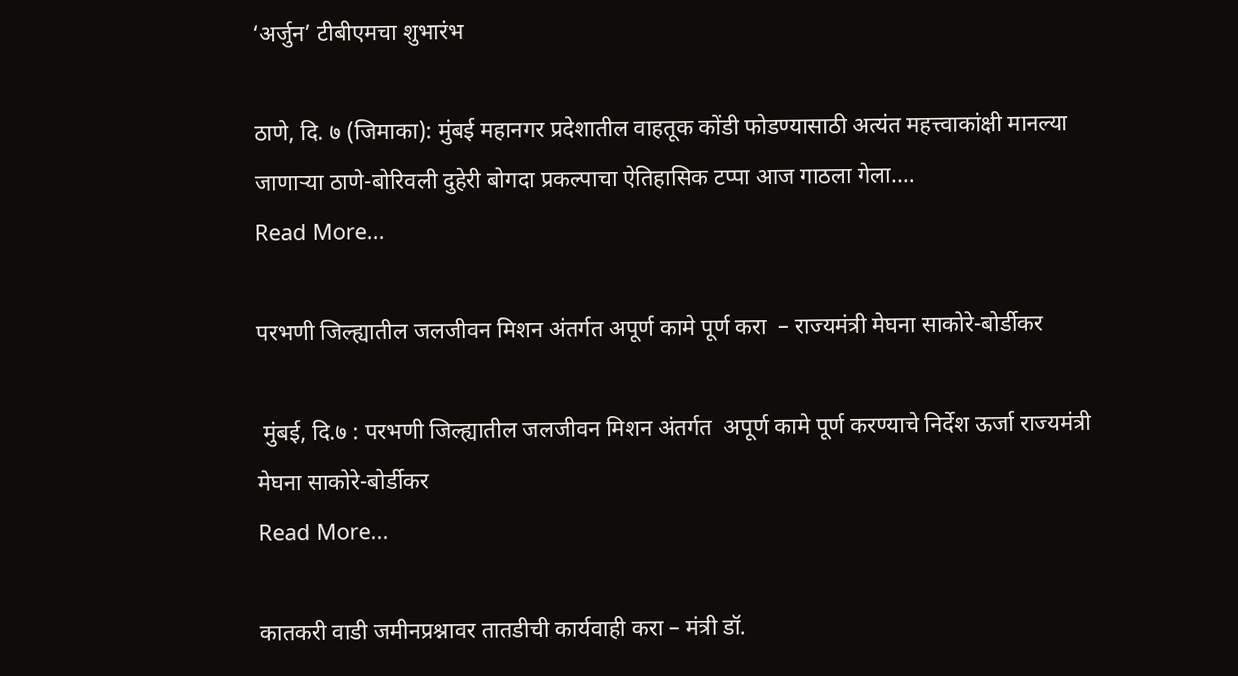‘अर्जुन’ टीबीएमचा शुभारंभ

ठाणे, दि. ७ (जिमाका): मुंबई महानगर प्रदेशातील वाहतूक कोंडी फोडण्यासाठी अत्यंत महत्त्वाकांक्षी मानल्या जाणाऱ्या ठाणे-बोरिवली दुहेरी बोगदा प्रकल्पाचा ऐतिहासिक टप्पा आज गाठला गेला.…
Read More...

परभणी जिल्ह्यातील जलजीवन मिशन अंतर्गत अपूर्ण कामे पूर्ण करा  – राज्यमंत्री मेघना साकोरे-बोर्डीकर

 मुंबई, दि.७ : परभणी जिल्ह्यातील जलजीवन मिशन अंतर्गत  अपूर्ण कामे पूर्ण करण्याचे निर्देश ऊर्जा राज्यमंत्री मेघना साकोरे-बोर्डीकर
Read More...

कातकरी वाडी जमीनप्रश्नावर तातडीची कार्यवाही करा – मंत्री डॉ.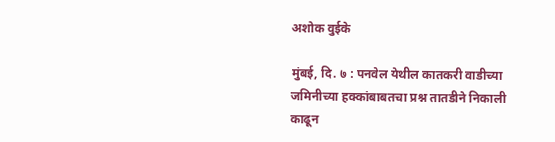अशोक वुईके

मुंबई, दि. ७ : पनवेल येथील कातकरी वाडीच्या जमिनीच्या हक्कांबाबतचा प्रश्न तातडीने निकाली काढून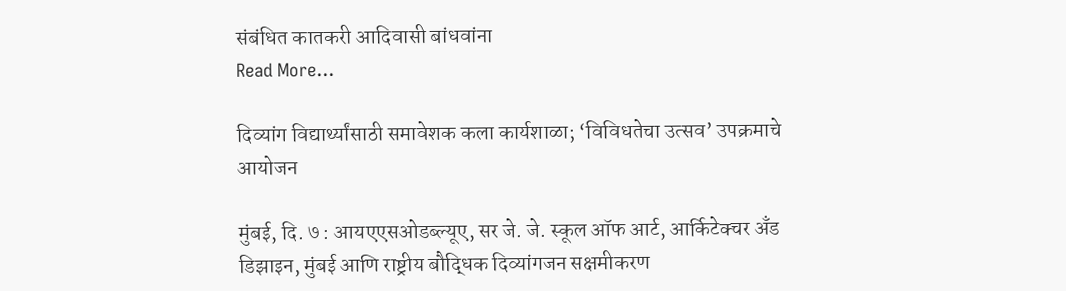संबंधित कातकरी आदिवासी बांधवांना
Read More...

दिव्यांग विद्यार्थ्यांसाठी समावेशक कला कार्यशाळा; ‘विविधतेचा उत्सव’ उपक्रमाचे आयोजन

मुंबई, दि. ७ : आयएएसओडब्ल्यूए, सर जे. जे. स्कूल ऑफ आर्ट, आर्किटेक्चर अँड डिझाइन, मुंबई आणि राष्ट्रीय बौद्धिक दिव्यांगजन सक्षमीकरण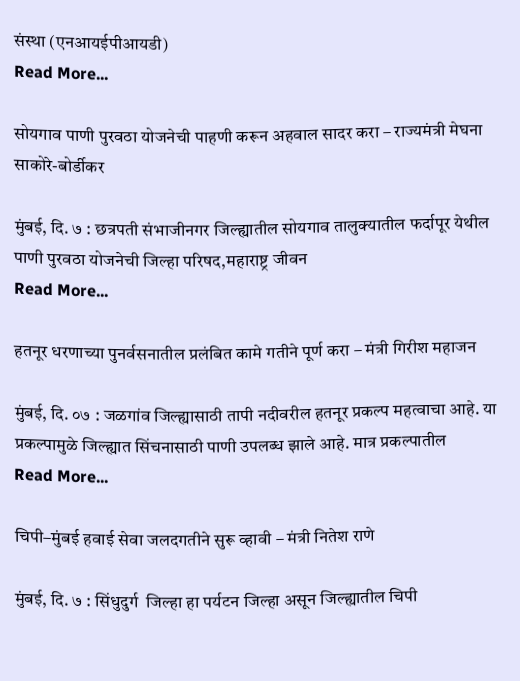संस्था (एनआयईपीआयडी)
Read More...

सोयगाव पाणी पुरवठा योजनेची पाहणी करून अहवाल सादर करा – राज्यमंत्री मेघना साकोरे-बोर्डीकर

मुंबई, दि. ७ : छत्रपती संभाजीनगर जिल्ह्यातील सोयगाव तालुक्यातील फर्दापूर येथील पाणी पुरवठा योजनेची जिल्हा परिषद,महाराष्ट्र जीवन
Read More...

हतनूर धरणाच्या पुनर्वसनातील प्रलंबित कामे गतीने पूर्ण करा – मंत्री गिरीश महाजन

मुंबई, दि. ०७ : जळगांव जिल्ह्यासाठी तापी नदीवरील हतनूर प्रकल्प महत्वाचा आहे. या प्रकल्पामुळे जिल्ह्यात सिंचनासाठी पाणी उपलब्ध झाले आहे. मात्र प्रकल्पातील
Read More...

चिपी–मुंबई हवाई सेवा जलदगतीने सुरू व्हावी – मंत्री नितेश राणे

मुंबई, दि. ७ : सिंधुदुर्ग  जिल्हा हा पर्यटन जिल्हा असून जिल्ह्यातील चिपी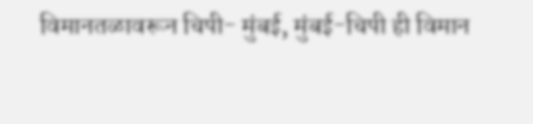विमानतळावरून चिपी- मुंबई, मुंबई-चिपी ही विमान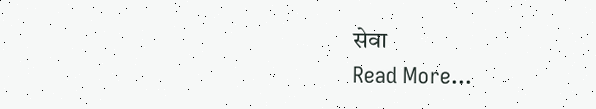सेवा
Read More...